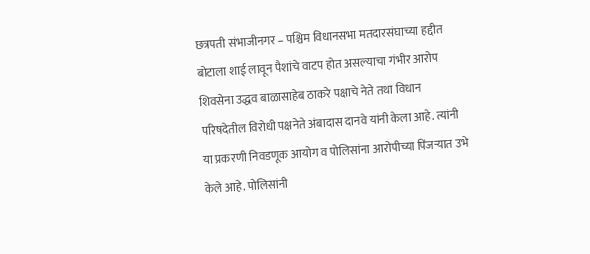छत्रपती संभाजीनगर – पश्चिम विधानसभा मतदारसंघाच्या हद्दीत बोटाला शाई लावून पैशांचे वाटप होत असल्याचा गंभीर आरोप शिवसेना उद्धव बाळासाहेब ठाकरे पक्षाचे नेते तथा विधान परिषदेतील विरोधी पक्षनेते अंबादास दानवे यांनी केला आहे. त्यांनी या प्रकरणी निवडणूक आयोग व पोलिसांना आरोपीच्या पिंजऱ्यात उभे केले आहे. पोलिसांनी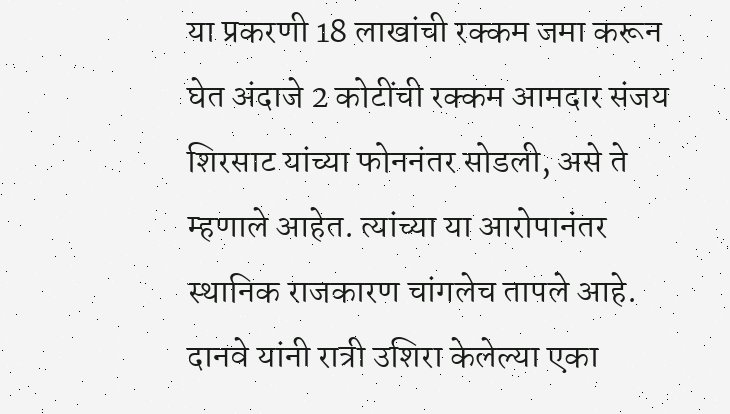या प्रकरणी 18 लाखांची रक्कम जमा करून घेत अंदाजे 2 कोटींची रक्कम आमदार संजय शिरसाट यांच्या फोननंतर सोडली, असे ते म्हणाले आहेत. त्यांच्या या आरोपानंतर स्थानिक राजकारण चांगलेच तापले आहे. दानवे यांनी रात्री उशिरा केलेल्या एका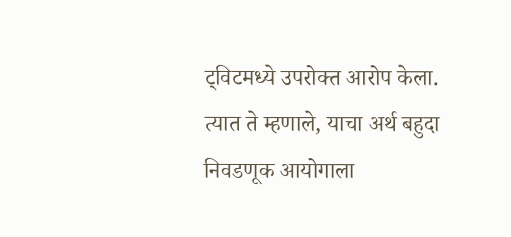ट्विटमध्ये उपरोक्त आरोप केला. त्यात ते म्हणाले, याचा अर्थ बहुदा निवडणूक आयोगाला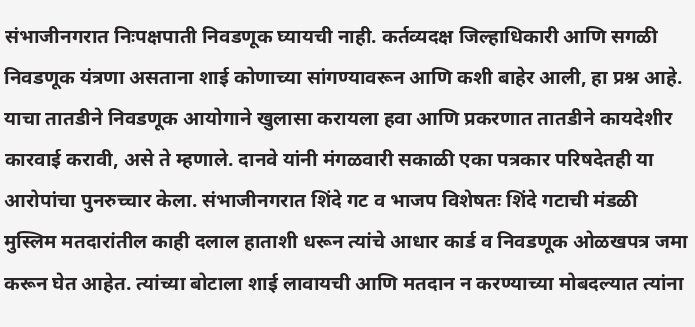संभाजीनगरात निःपक्षपाती निवडणूक घ्यायची नाही. कर्तव्यदक्ष जिल्हाधिकारी आणि सगळी निवडणूक यंत्रणा असताना शाई कोणाच्या सांगण्यावरून आणि कशी बाहेर आली, हा प्रश्न आहे. याचा तातडीने निवडणूक आयोगाने खुलासा करायला हवा आणि प्रकरणात तातडीने कायदेशीर कारवाई करावी, असे ते म्हणाले. दानवे यांनी मंगळवारी सकाळी एका पत्रकार परिषदेतही या आरोपांचा पुनरुच्चार केला. संभाजीनगरात शिंदे गट व भाजप विशेषतः शिंदे गटाची मंडळी मुस्लिम मतदारांतील काही दलाल हाताशी धरून त्यांचे आधार कार्ड व निवडणूक ओळखपत्र जमा करून घेत आहेत. त्यांच्या बोटाला शाई लावायची आणि मतदान न करण्याच्या मोबदल्यात त्यांना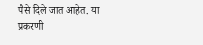पैसे दिले जात आहेत. या प्रकरणी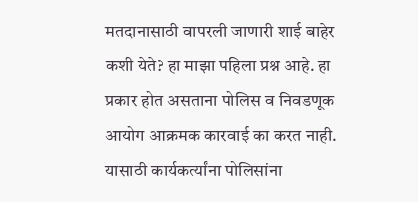मतदानासाठी वापरली जाणारी शाई बाहेर कशी येते? हा माझा पहिला प्रश्न आहे. हा प्रकार होत असताना पोलिस व निवडणूक आयोग आक्रमक कारवाई का करत नाही. यासाठी कार्यकर्त्यांना पोलिसांना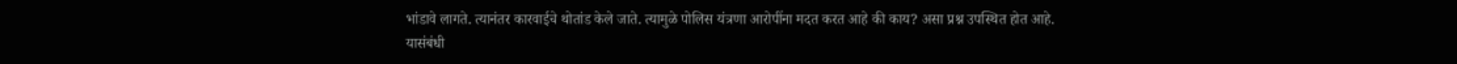भांडावे लागते. त्यानंतर कारवाईचे थोतांड केले जाते. त्यामुळे पोलिस यंत्रणा आरोपींना मदत करत आहे की काय? असा प्रश्न उपस्थित होत आहे. यासंबंधी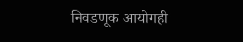निवडणूक आयोगही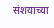संशयाच्या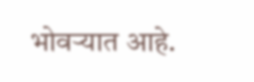भोवऱ्यात आहे.